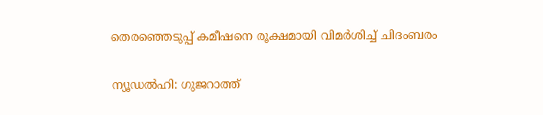തെരഞ്ഞെടുപ്പ് കമീഷനെ രൂക്ഷമായി വിമര്‍ശിച്ച് ചിദംബരം

ന്യൂഡല്‍ഹി: ഗുജറാത്ത്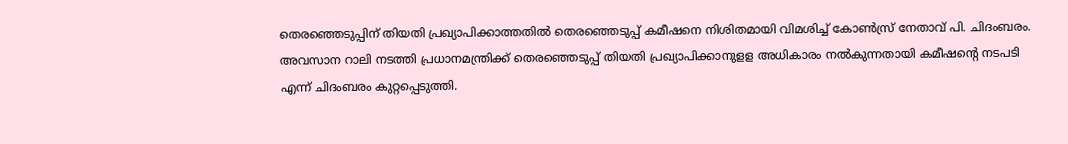തെരഞ്ഞെടുപ്പിന് തിയതി പ്രഖ്യാപിക്കാത്തതില്‍ തെരഞ്ഞെടുപ്പ് കമീഷനെ നിശിതമായി വിമശിച്ച് കോണ്‍സ്ര് നേതാവ് പി. ചിദംബരം. അവസാന റാലി നടത്തി പ്രധാനമന്ത്രിക്ക് തെരഞ്ഞെടുപ്പ് തിയതി പ്രഖ്യാപിക്കാനുളള അധികാരം നല്‍കുന്നതായി കമീഷന്റെ നടപടി എന്ന് ചിദംബരം കുറ്റപ്പെടുത്തി.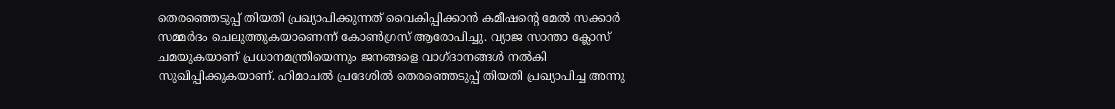തെരഞ്ഞെടുപ്പ് തിയതി പ്രഖ്യാപിക്കുന്നത് വൈകിപ്പിക്കാന്‍ കമീഷന്റെ മേല്‍ സക്കാര്‍ സമ്മര്‍ദം ചെലുത്തുകയാണെന്ന് കോണ്‍ഗ്രസ് ആരോപിച്ചു. വ്യാജ സാന്താ ക്ലോസ് ചമയുകയാണ് പ്രധാനമന്ത്രിയെന്നും ജനങ്ങളെ വാഗ്ദാനങ്ങള്‍ നല്‍കി സുഖിപ്പിക്കുകയാണ്. ഹിമാചല്‍ പ്രദേശില്‍ തെരഞ്ഞെടുപ്പ് തിയതി പ്രഖ്യാപിച്ച അന്നു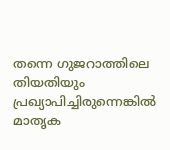തന്നെ ഗുജറാത്തിലെ തിയതിയും പ്രഖ്യാപിച്ചിരുന്നെങ്കില്‍ മാതൃക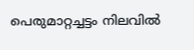പെരുമാറ്റച്ചട്ടം നിലവില്‍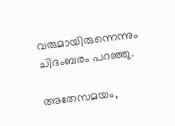വരുമായിരുന്നെന്നും ചിദംബരം പറഞ്ഞു.

അതേസമയം,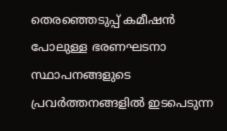തെരഞ്ഞെടുപ്പ് കമീഷന്‍ പോലുള്ള ഭരണഘടനാ സ്ഥാപനങ്ങളുടെ പ്രവര്‍ത്തനങ്ങളില്‍ ഇടപെടുന്ന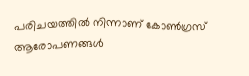പരിചയത്തില്‍ നിന്നാണ് കോണ്‍ഗ്രസ് ആരോപണങ്ങള്‍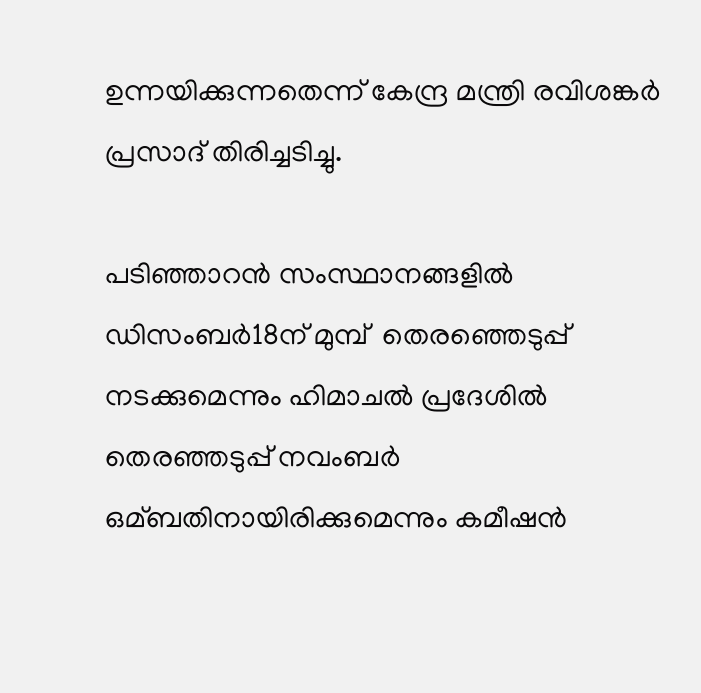ഉന്നയിക്കുന്നതെന്ന് കേന്ദ്ര മന്ത്രി രവിശങ്കര്‍ പ്രസാദ് തിരിച്ചടിച്ചു.

പടിഞ്ഞാറന്‍ സംസ്ഥാനങ്ങളില്‍ ഡിസംബര്‍18ന് മുമ്പ്  തെരഞ്ഞെടുപ്പ് നടക്കുമെന്നും ഹിമാചല്‍ പ്രദേശില്‍ തെരഞ്ഞടുപ്പ് നവംബര്‍ ഒമ്ബതിനായിരിക്കുമെന്നും കമീഷന്‍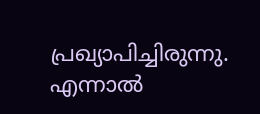പ്രഖ്യാപിച്ചിരുന്നു. എന്നാല്‍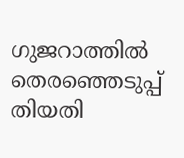ഗുജറാത്തില്‍ തെരഞ്ഞെടുപ്പ് തിയതി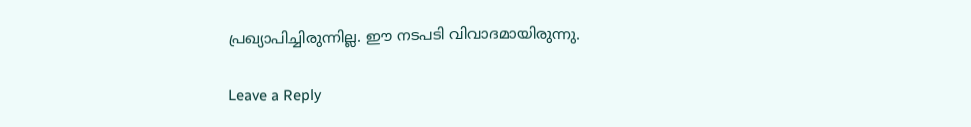പ്രഖ്യാപിച്ചിരുന്നില്ല. ഈ നടപടി വിവാദമായിരുന്നു.

Leave a Reply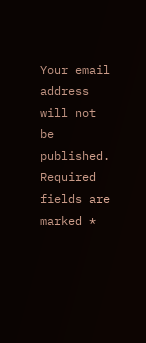Your email address will not be published. Required fields are marked *